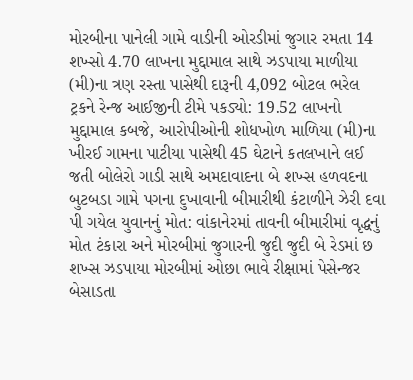મોરબીના પાનેલી ગામે વાડીની ઓરડીમાં જુગાર રમતા 14 શખ્સો 4.70 લાખના મુદ્દામાલ સાથે ઝડપાયા માળીયા (મી)ના ત્રણ રસ્તા પાસેથી દારૂની 4,092 બોટલ ભરેલ ટ્રકને રેન્જ આઈજીની ટીમે પકડ્યો: 19.52 લાખનો મુદ્દામાલ કબજે, આરોપીઓની શોધખોળ માળિયા (મી)ના ખીરઈ ગામના પાટીયા પાસેથી 45 ઘેટાને કતલખાને લઈ જતી બોલેરો ગાડી સાથે અમદાવાદના બે શખ્સ હળવદના બુટબડા ગામે પગના દુખાવાની બીમારીથી કંટાળીને ઝેરી દવા પી ગયેલ યુવાનનું મોત: વાંકાનેરમાં તાવની બીમારીમાં વૃદ્ધનું મોત ટંકારા અને મોરબીમાં જુગારની જુદી જુદી બે રેડમાં છ શખ્સ ઝડપાયા મોરબીમાં ઓછા ભાવે રીક્ષામાં પેસેન્જર બેસાડતા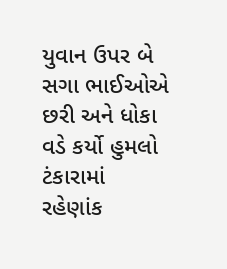યુવાન ઉપર બે સગા ભાઈઓએ છરી અને ધોકા વડે કર્યો હુમલો ટંકારામાં રહેણાંક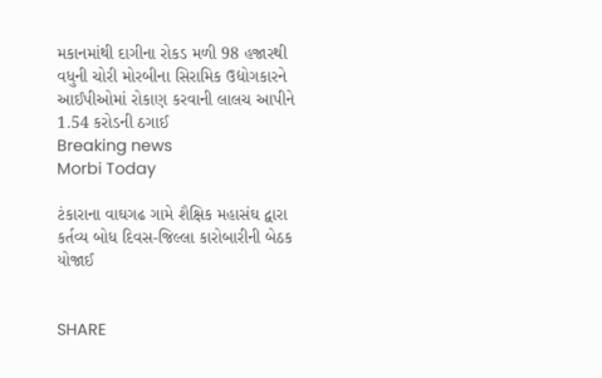મકાનમાંથી દાગીના રોકડ મળી 98 હજારથી વધુની ચોરી મોરબીના સિરામિક ઉદ્યોગકારને આઈપીઓમાં રોકાણ કરવાની લાલચ આપીને 1.54 કરોડની ઠગાઈ
Breaking news
Morbi Today

ટંકારાના વાઘગઢ ગામે શૈક્ષિક મહાસંઘ દ્વારા કર્તવ્ય બોધ દિવસ-જિલ્લા કારોબારીની બેઠક યોજાઈ


SHARE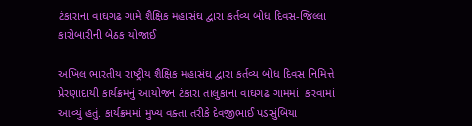ટંકારાના વાઘગઢ ગામે શૈક્ષિક મહાસંઘ દ્વારા કર્તવ્ય બોધ દિવસ-જિલ્લા કારોબારીની બેઠક યોજાઈ

અખિલ ભારતીય રાષ્ટ્રીય શૈક્ષિક મહાસંઘ દ્વારા કર્તવ્ય બોધ દિવસ નિમિત્તે પ્રેરણાદાયી કાર્યક્રમનું આયોજન ટંકારા તાલુકાના વાઘગઢ ગામમાં  કરવામાં આવ્યું હતું. કાર્યક્રમમાં મુખ્ય વક્તા તરીકે દેવજીભાઈ પડસુંબિયા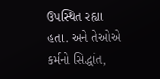ઉપસ્થિત રહ્યા હતા. અને તેઓએ કર્મનો સિદ્ધાંત,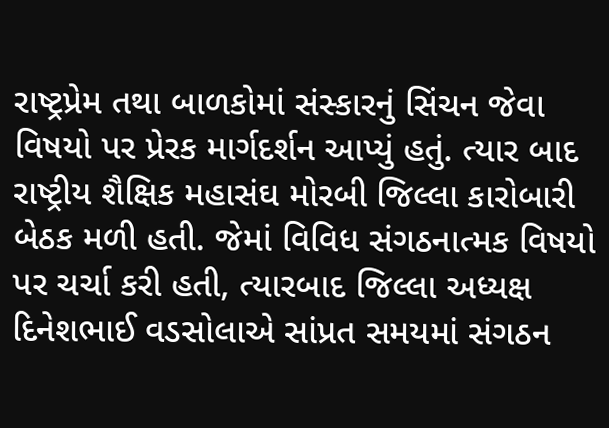રાષ્ટ્રપ્રેમ તથા બાળકોમાં સંસ્કારનું સિંચન જેવા વિષયો પર પ્રેરક માર્ગદર્શન આપ્યું હતું. ત્યાર બાદ રાષ્ટ્રીય શૈક્ષિક મહાસંઘ મોરબી જિલ્લા કારોબારી બેઠક મળી હતી. જેમાં વિવિધ સંગઠનાત્મક વિષયો પર ચર્ચા કરી હતી, ત્યારબાદ જિલ્લા અધ્યક્ષ દિનેશભાઈ વડસોલાએ સાંપ્રત સમયમાં સંગઠન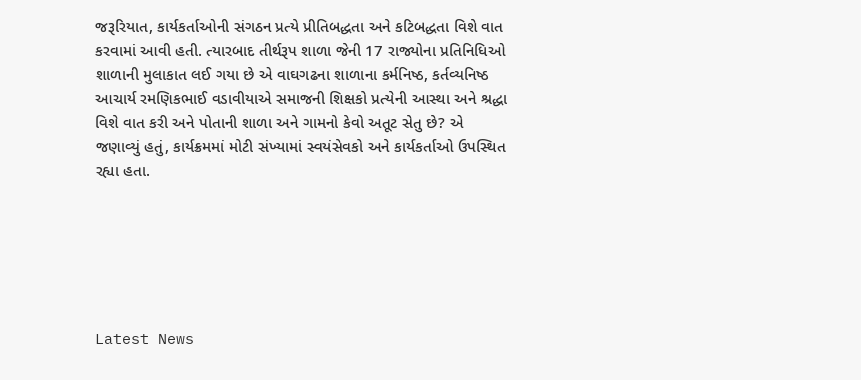જરૂરિયાત, કાર્યકર્તાઓની સંગઠન પ્રત્યે પ્રીતિબદ્ધતા અને કટિબદ્ધતા વિશે વાત કરવામાં આવી હતી. ત્યારબાદ તીર્થરૂપ શાળા જેની 17 રાજ્યોના પ્રતિનિધિઓ શાળાની મુલાકાત લઈ ગયા છે એ વાઘગઢના શાળાના કર્મનિષ્ઠ, કર્તવ્યનિષ્ઠ આચાર્ય રમણિકભાઈ વડાવીયાએ સમાજની શિક્ષકો પ્રત્યેની આસ્થા અને શ્રદ્ધા વિશે વાત કરી અને પોતાની શાળા અને ગામનો કેવો અતૂટ સેતુ છે? એ જણાવ્યું હતું, કાર્યક્રમમાં મોટી સંખ્યામાં સ્વયંસેવકો અને કાર્યકર્તાઓ ઉપસ્થિત રહ્યા હતા.






Latest News